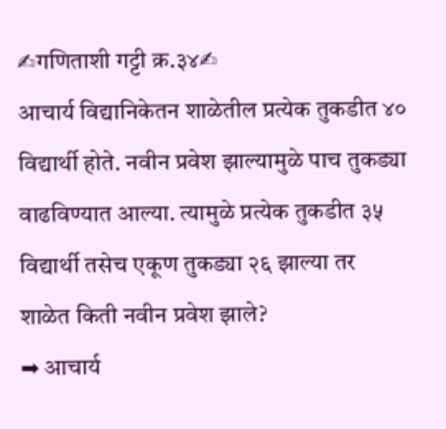✍गणिताशी गट्टी क्र.३४✍
आचार्य विद्यानिकेतन शाळेतील प्रत्येक तुकडीत ४० विद्यार्थी होते. नवीन प्रवेश झाल्यामुळे पाच तुकड्या वाढविण्यात आल्या. त्यामुळे प्रत्येक तुकडीत ३५ विद्यार्थी तसेच एकूण तुकड्या २६ झाल्या तर शाळेत किती नवीन प्रवेश झाले?
➡ आचार्य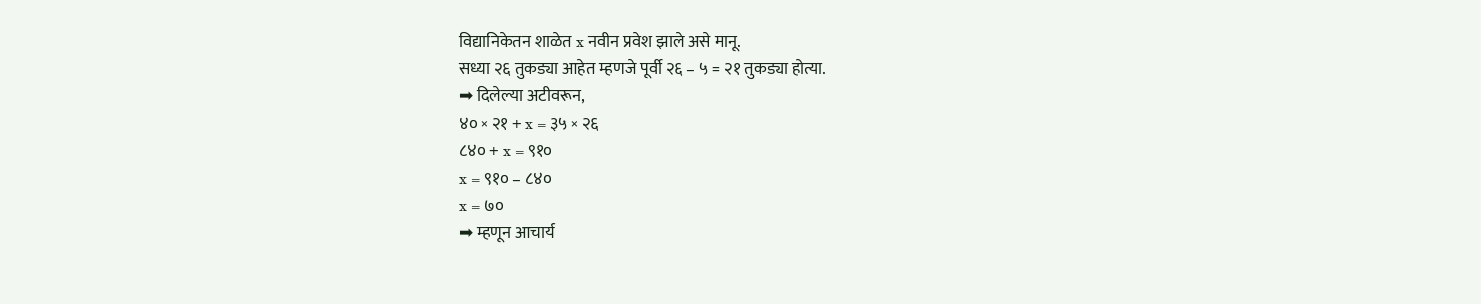विद्यानिकेतन शाळेत x नवीन प्रवेश झाले असे मानू.
सध्या २६ तुकड्या आहेत म्हणजे पूर्वी २६ – ५ = २१ तुकड्या होत्या.
➡ दिलेल्या अटीवरून,
४० × २१ + x = ३५ × २६
८४० + x = ९१०
x = ९१० – ८४०
x = ७०
➡ म्हणून आचार्य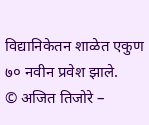विद्यानिकेतन शाळेत एकुण ७० नवीन प्रवेश झाले.
© अजित तिजोरे –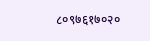८०९७६१७०२०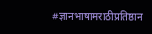#ज्ञानभाषामराठीप्रतिष्ठान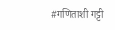#गणिताशी गट्टी